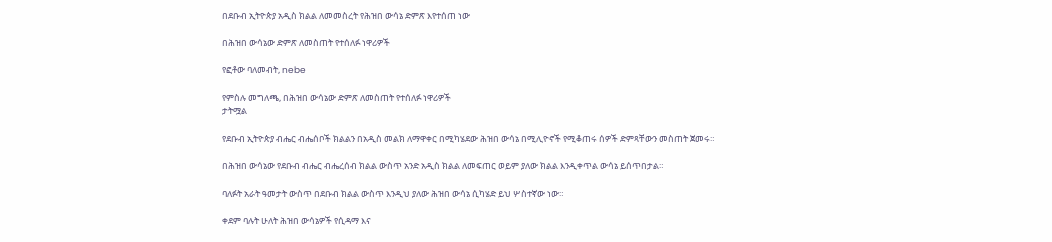በደቡብ ኢትዮጵያ አዲስ ክልል ለመመስረት የሕዝበ ውሳኔ ድምጽ እየተሰጠ ነው

በሕዝበ ውሳኔው ድምጽ ለመስጠት የተሰለፉ ነዋሪዎች

የፎቶው ባለመብት, nebe

የምስሉ መግለጫ, በሕዝበ ውሳኔው ድምጽ ለመስጠት የተሰለፉ ነዋሪዎች
ታትሟል

የደቡብ ኢትዮጵያ ብሔር ብሔሰቦች ክልልን በአዲስ መልክ ለማዋቀር በሚካሄደው ሕዝበ ውሳኔ በሚሊዮኖች የሚቆጠሩ ሰዎች ድምጻቸውን መስጠት ጀመሩ።

በሕዝበ ውሳኔው የደቡብ ብሔር ብሔረሰብ ክልል ውስጥ አንድ አዲስ ክልል ለመፍጠር ወይም ያለው ክልል እንዲቀጥል ውሳኔ ይሰጥበታል።

ባለፉት አራት ዓመታት ውስጥ በደቡብ ክልል ውስጥ እንዲህ ያለው ሕዝበ ውሳኔ ሲካሄድ ይህ ሦስተኛው ነው።

ቀደም ባሉት ሁለት ሕዝበ ውሳኔዎች የሲዳማ እና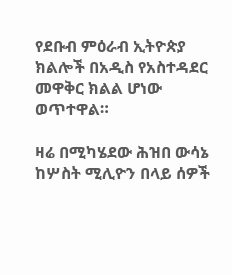የደቡብ ምዕራብ ኢትዮጵያ ክልሎች በአዲስ የአስተዳደር መዋቅር ክልል ሆነው ወጥተዋል።

ዛሬ በሚካሄደው ሕዝበ ውሳኔ ከሦስት ሚሊዮን በላይ ሰዎች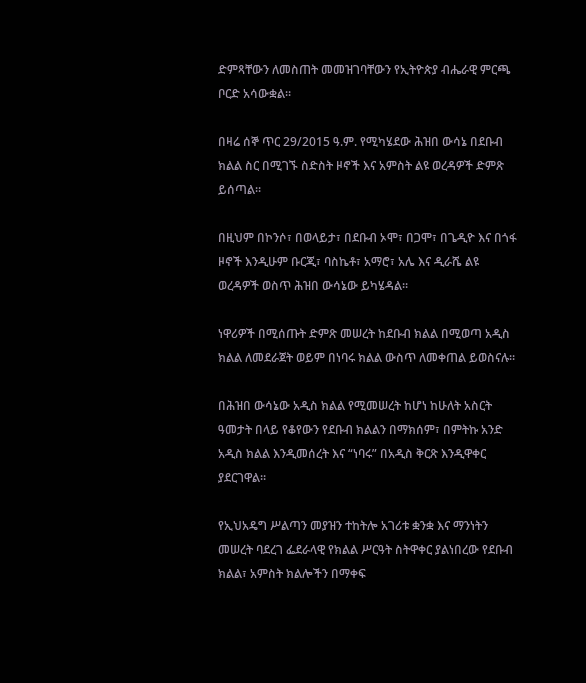ድምጻቸውን ለመስጠት መመዝገባቸውን የኢትዮጵያ ብሔራዊ ምርጫ ቦርድ አሳውቋል።

በዛሬ ሰኞ ጥር 29/2015 ዓ.ም. የሚካሄደው ሕዝበ ውሳኔ በደቡብ ክልል ስር በሚገኙ ስድስት ዞኖች እና አምስት ልዩ ወረዳዎች ድምጽ ይሰጣል።

በዚህም በኮንሶ፣ በወላይታ፣ በደቡብ ኦሞ፣ በጋሞ፣ በጌዲዮ እና በጎፋ ዞኖች እንዲሁም ቡርጂ፣ ባስኬቶ፣ አማሮ፣ አሌ እና ዲራሼ ልዩ ወረዳዎች ወስጥ ሕዝበ ውሳኔው ይካሄዳል።

ነዋሪዎች በሚሰጡት ድምጽ መሠረት ከደቡብ ክልል በሚወጣ አዲስ ክልል ለመደራጀት ወይም በነባሩ ክልል ውስጥ ለመቀጠል ይወስናሉ።

በሕዝበ ውሳኔው አዲስ ክልል የሚመሠረት ከሆነ ከሁለት አስርት ዓመታት በላይ የቆየውን የደቡብ ክልልን በማክሰም፣ በምትኩ አንድ አዲስ ክልል እንዲመሰረት እና “ነባሩ” በአዲስ ቅርጽ እንዲዋቀር ያደርገዋል።

የኢህአዴግ ሥልጣን መያዝን ተከትሎ አገሪቱ ቋንቋ እና ማንነትን መሠረት ባደረገ ፌደራላዊ የክልል ሥርዓት ስትዋቀር ያልነበረው የደቡብ ክልል፣ አምስት ክልሎችን በማቀፍ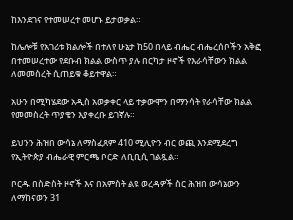ከእንደገና የተመሠረተ መሆኑ ይታወቃል።

ከሌሎቹ የአገሪቱ ክልሎች በተለየ ሁኔታ ከ50 በላይ ብሔር ብሔረሰቦችን አቅፎ በተመሠረተው የደቡብ ክልል ውስጥ ያሉ በርካታ ዞኖች የእራሳቸውን ክልል ለመመስረት ሲጠይቁ ቆይተዋል።

አሁን በሚካሄደው አዲስ አወቃቀር ላይ ተቃውሞን በማንሳት የራሳቸው ክልል የመመስረት ጥያቄን እያቀረቡ ይገኛሉ።

ይህንን ሕዝበ ውሳኔ ለማስፈጸም 410 ሚሊዮን ብር ወጪ እንደሚደረግ የኢትዮጵያ ብሔራዊ ምርጫ ቦርድ ለቢቢሲ ገልጿል።

ቦርዱ በስድስት ዞኖች እና በአምስት ልዩ ወረዳዎች ስር ሕዝበ ውሳኔውን ለማከናወን 31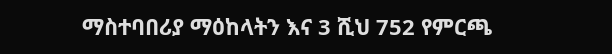ማስተባበሪያ ማዕከላትን እና 3 ሺህ 752 የምርጫ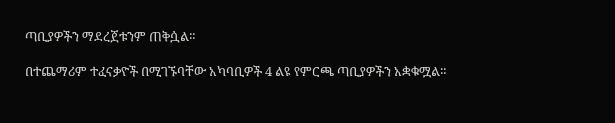ጣቢያዎችን ማደረጀቱንም ጠቅሷል።

በተጨማሪም ተፈናቃዮች በሚገኙባቸው አካባቢዎች 4 ልዩ የምርጫ ጣቢያዎችን አቋቁሟል።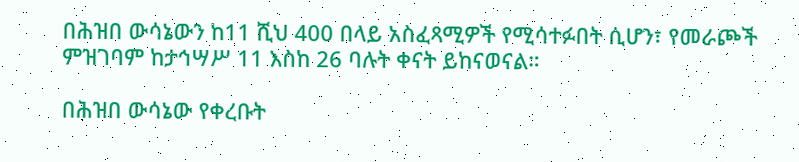በሕዝበ ውሳኔውን ከ11 ሺህ 400 በላይ አስፈጻሚዎች የሚሳተፉበት ሲሆን፣ የመራጮች ምዝገባም ከታኅሣሥ 11 እስከ 26 ባሉት ቀናት ይከናወናል።

በሕዝበ ውሳኔው የቀረቡት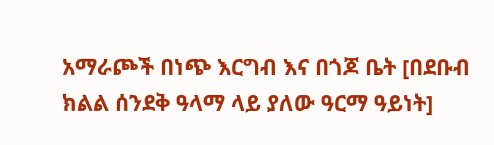አማራጮች በነጭ እርግብ እና በጎጆ ቤት [በደቡብ ክልል ሰንደቅ ዓላማ ላይ ያለው ዓርማ ዓይነት]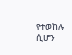የተወከሉ ሲሆን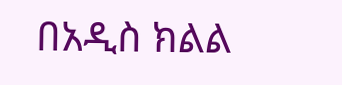በአዲስ ክልል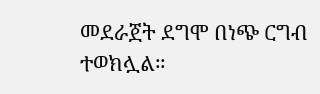መደራጀት ደግሞ በነጭ ርግብ ተወክሏል።